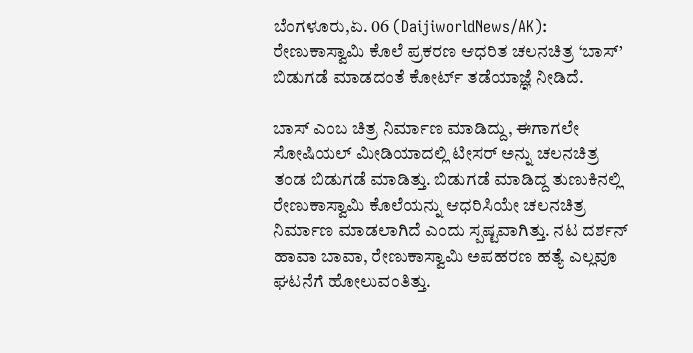ಬೆಂಗಳೂರು,ಏ. 06 (DaijiworldNews/AK): ರೇಣುಕಾಸ್ವಾಮಿ ಕೊಲೆ ಪ್ರಕರಣ ಆಧರಿತ ಚಲನಚಿತ್ರ ‘ಬಾಸ್’ ಬಿಡುಗಡೆ ಮಾಡದಂತೆ ಕೋರ್ಟ್ ತಡೆಯಾಜ್ಞೆ ನೀಡಿದೆ.

ಬಾಸ್ ಎಂಬ ಚಿತ್ರ ನಿರ್ಮಾಣ ಮಾಡಿದ್ದು, ಈಗಾಗಲೇ ಸೋಷಿಯಲ್ ಮೀಡಿಯಾದಲ್ಲಿ ಟೀಸರ್ ಅನ್ನು ಚಲನಚಿತ್ರ ತಂಡ ಬಿಡುಗಡೆ ಮಾಡಿತ್ತು. ಬಿಡುಗಡೆ ಮಾಡಿದ್ದ ತುಣುಕಿನಲ್ಲಿ ರೇಣುಕಾಸ್ವಾಮಿ ಕೊಲೆಯನ್ನು ಆಧರಿಸಿಯೇ ಚಲನಚಿತ್ರ ನಿರ್ಮಾಣ ಮಾಡಲಾಗಿದೆ ಎಂದು ಸ್ಪಷ್ಟವಾಗಿತ್ತು. ನಟ ದರ್ಶನ್ ಹಾವಾ ಬಾವಾ, ರೇಣುಕಾಸ್ವಾಮಿ ಅಪಹರಣ ಹತ್ಯೆ ಎಲ್ಲವೂ ಘಟನೆಗೆ ಹೋಲುವಂತಿತ್ತು.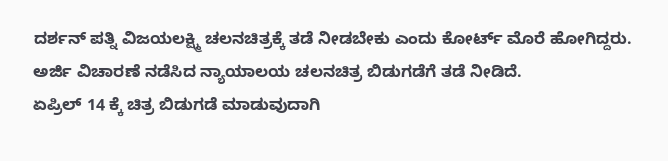ದರ್ಶನ್ ಪತ್ನಿ ವಿಜಯಲಕ್ಷ್ಮಿ ಚಲನಚಿತ್ರಕ್ಕೆ ತಡೆ ನೀಡಬೇಕು ಎಂದು ಕೋರ್ಟ್ ಮೊರೆ ಹೋಗಿದ್ದರು. ಅರ್ಜಿ ವಿಚಾರಣೆ ನಡೆಸಿದ ನ್ಯಾಯಾಲಯ ಚಲನಚಿತ್ರ ಬಿಡುಗಡೆಗೆ ತಡೆ ನೀಡಿದೆ.
ಏಪ್ರಿಲ್ 14 ಕ್ಕೆ ಚಿತ್ರ ಬಿಡುಗಡೆ ಮಾಡುವುದಾಗಿ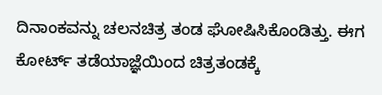ದಿನಾಂಕವನ್ನು ಚಲನಚಿತ್ರ ತಂಡ ಘೋಷಿಸಿಕೊಂಡಿತ್ತು. ಈಗ ಕೋರ್ಟ್ ತಡೆಯಾಜ್ಞೆಯಿಂದ ಚಿತ್ರತಂಡಕ್ಕೆ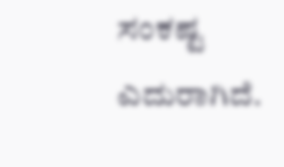ಸಂಕಷ್ಟ ಎದುರಾಗಿದೆ.